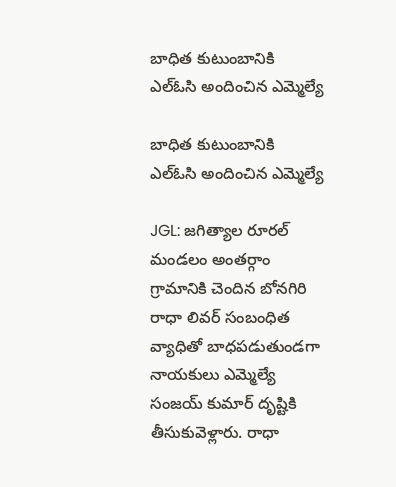బాధిత కుటుంబానికి ఎల్ఓసి అందించిన ఎమ్మెల్యే

బాధిత కుటుంబానికి ఎల్ఓసి అందించిన ఎమ్మెల్యే

JGL: జగిత్యాల రూరల్ మండలం అంతర్గాం గ్రామానికి చెందిన బోనగిరి రాధా లివర్ సంబంధిత వ్యాధితో బాధపడుతుండగా నాయకులు ఎమ్మెల్యే సంజయ్ కుమార్ దృష్టికి తీసుకువెళ్లారు. రాధా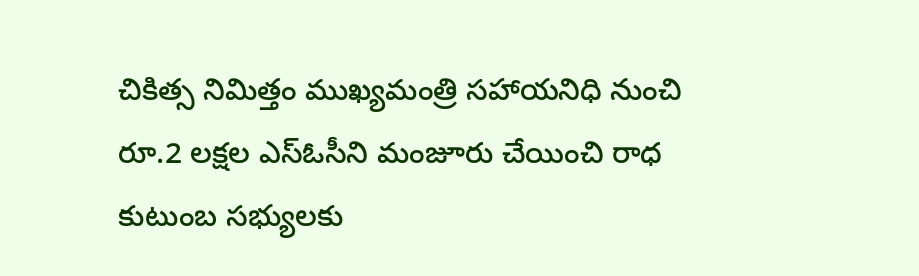చికిత్స నిమిత్తం ముఖ్యమంత్రి సహాయనిధి నుంచి రూ.2 లక్షల ఎస్ఓసీని మంజూరు చేయించి రాధ కుటుంబ సభ్యులకు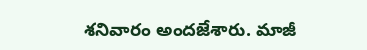శనివారం అందజేశారు. మాజీ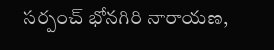సర్పంచ్ భోనగిరి నారాయణ,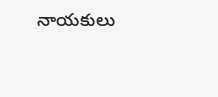నాయకులు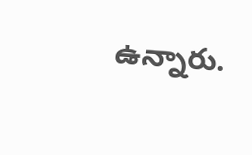ఉన్నారు.